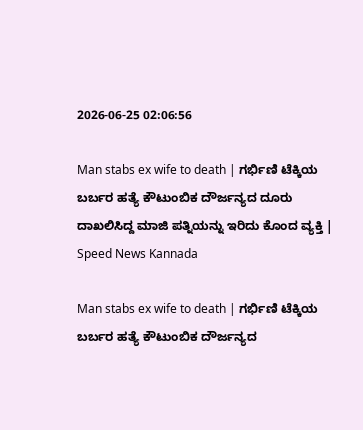2026-06-25 02:06:56

Man stabs ex wife to death | ಗರ್ಭಿಣಿ ಟೆಕ್ಕಿಯ ಬರ್ಬರ ಹತ್ಯೆ ಕೌಟುಂಬಿಕ ದೌರ್ಜನ್ಯದ ದೂರು ದಾಖಲಿಸಿದ್ದ ಮಾಜಿ ಪತ್ನಿಯನ್ನು ಇರಿದು ಕೊಂದ ವ್ಯಕ್ತಿ | Speed News Kannada

Man stabs ex wife to death | ಗರ್ಭಿಣಿ ಟೆಕ್ಕಿಯ ಬರ್ಬರ ಹತ್ಯೆ ಕೌಟುಂಬಿಕ ದೌರ್ಜನ್ಯದ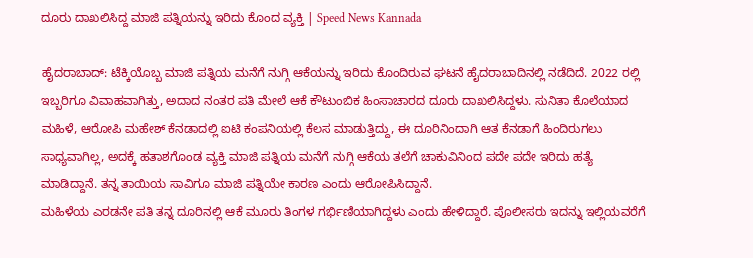ದೂರು ದಾಖಲಿಸಿದ್ದ ಮಾಜಿ ಪತ್ನಿಯನ್ನು ಇರಿದು ಕೊಂದ ವ್ಯಕ್ತಿ | Speed News Kannada

ಹೈದರಾಬಾದ್: ಟೆಕ್ಕಿಯೊಬ್ಬ ಮಾಜಿ ಪತ್ನಿಯ ಮನೆಗೆ ನುಗ್ಗಿ ಆಕೆಯನ್ನು ಇರಿದು ಕೊಂದಿರುವ ಘಟನೆ ಹೈದರಾಬಾದಿನಲ್ಲಿ ನಡೆದಿದೆ. 2022 ರಲ್ಲಿ ಇಬ್ಬರಿಗೂ ವಿವಾಹವಾಗಿತ್ತು, ಅದಾದ ನಂತರ ಪತಿ ಮೇಲೆ ಆಕೆ ಕೌಟುಂಬಿಕ ಹಿಂಸಾಚಾರದ ದೂರು ದಾಖಲಿಸಿದ್ದಳು. ಸುನಿತಾ ಕೊಲೆಯಾದ ಮಹಿಳೆ, ಆರೋಪಿ ಮಹೇಶ್ ಕೆನಡಾದಲ್ಲಿ ಐಟಿ ಕಂಪನಿಯಲ್ಲಿ ಕೆಲಸ ಮಾಡುತ್ತಿದ್ದು, ಈ ದೂರಿನಿಂದಾಗಿ ಆತ ಕೆನಡಾಗೆ ಹಿಂದಿರುಗಲು ಸಾಧ್ಯವಾಗಿಲ್ಲ, ಅದಕ್ಕೆ ಹತಾಶಗೊಂಡ ವ್ಯಕ್ತಿ ಮಾಜಿ ಪತ್ನಿಯ ಮನೆಗೆ ನುಗ್ಗಿ ಆಕೆಯ ತಲೆಗೆ ಚಾಕುವಿನಿಂದ ಪದೇ ಪದೇ ಇರಿದು ಹತ್ಯೆ ಮಾಡಿದ್ದಾನೆ. ತನ್ನ ತಾಯಿಯ ಸಾವಿಗೂ ಮಾಜಿ ಪತ್ನಿಯೇ ಕಾರಣ ಎಂದು ಆರೋಪಿಸಿದ್ದಾನೆ.
ಮಹಿಳೆಯ ಎರಡನೇ ಪತಿ ತನ್ನ ದೂರಿನಲ್ಲಿ ಆಕೆ ಮೂರು ತಿಂಗಳ ಗರ್ಭಿಣಿಯಾಗಿದ್ದಳು ಎಂದು ಹೇಳಿದ್ದಾರೆ. ಪೊಲೀಸರು ಇದನ್ನು ಇಲ್ಲಿಯವರೆಗೆ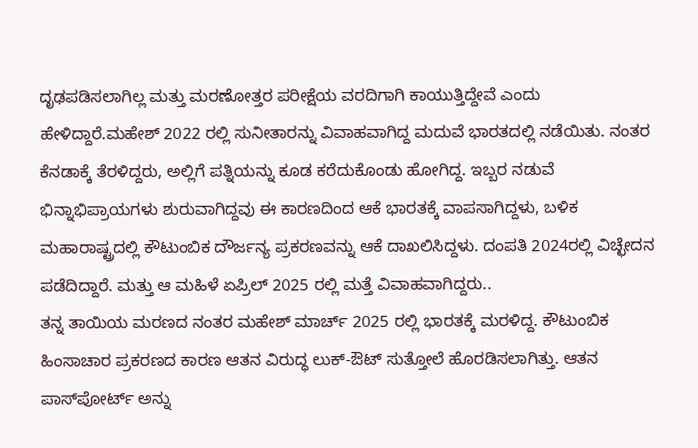ದೃಢಪಡಿಸಲಾಗಿಲ್ಲ ಮತ್ತು ಮರಣೋತ್ತರ ಪರೀಕ್ಷೆಯ ವರದಿಗಾಗಿ ಕಾಯುತ್ತಿದ್ದೇವೆ ಎಂದು ಹೇಳಿದ್ದಾರೆ.ಮಹೇಶ್ 2022 ರಲ್ಲಿ ಸುನೀತಾರನ್ನು ವಿವಾಹವಾಗಿದ್ದ ಮದುವೆ ಭಾರತದಲ್ಲಿ ನಡೆಯಿತು. ನಂತರ ಕೆನಡಾಕ್ಕೆ ತೆರಳಿದ್ದರು, ಅಲ್ಲಿಗೆ ಪತ್ನಿಯನ್ನು ಕೂಡ ಕರೆದುಕೊಂಡು ಹೋಗಿದ್ದ. ಇಬ್ಬರ ನಡುವೆ ಭಿನ್ನಾಭಿಪ್ರಾಯಗಳು ಶುರುವಾಗಿದ್ದವು ಈ ಕಾರಣದಿಂದ ಆಕೆ ಭಾರತಕ್ಕೆ ವಾಪಸಾಗಿದ್ದಳು, ಬಳಿಕ ಮಹಾರಾಷ್ಟ್ರದಲ್ಲಿ ಕೌಟುಂಬಿಕ ದೌರ್ಜನ್ಯ ಪ್ರಕರಣವನ್ನು ಆಕೆ ದಾಖಲಿಸಿದ್ದಳು. ದಂಪತಿ 2024ರಲ್ಲಿ ವಿಚ್ಛೇದನ ಪಡೆದಿದ್ದಾರೆ. ಮತ್ತು ಆ ಮಹಿಳೆ ಏಪ್ರಿಲ್ 2025 ರಲ್ಲಿ ಮತ್ತೆ ವಿವಾಹವಾಗಿದ್ದರು..
ತನ್ನ ತಾಯಿಯ ಮರಣದ ನಂತರ ಮಹೇಶ್ ಮಾರ್ಚ್ 2025 ರಲ್ಲಿ ಭಾರತಕ್ಕೆ ಮರಳಿದ್ದ. ಕೌಟುಂಬಿಕ ಹಿಂಸಾಚಾರ ಪ್ರಕರಣದ ಕಾರಣ ಆತನ ವಿರುದ್ಧ ಲುಕ್-ಔಟ್ ಸುತ್ತೋಲೆ ಹೊರಡಿಸಲಾಗಿತ್ತು. ಆತನ ಪಾಸ್‌ಪೋರ್ಟ್ ಅನ್ನು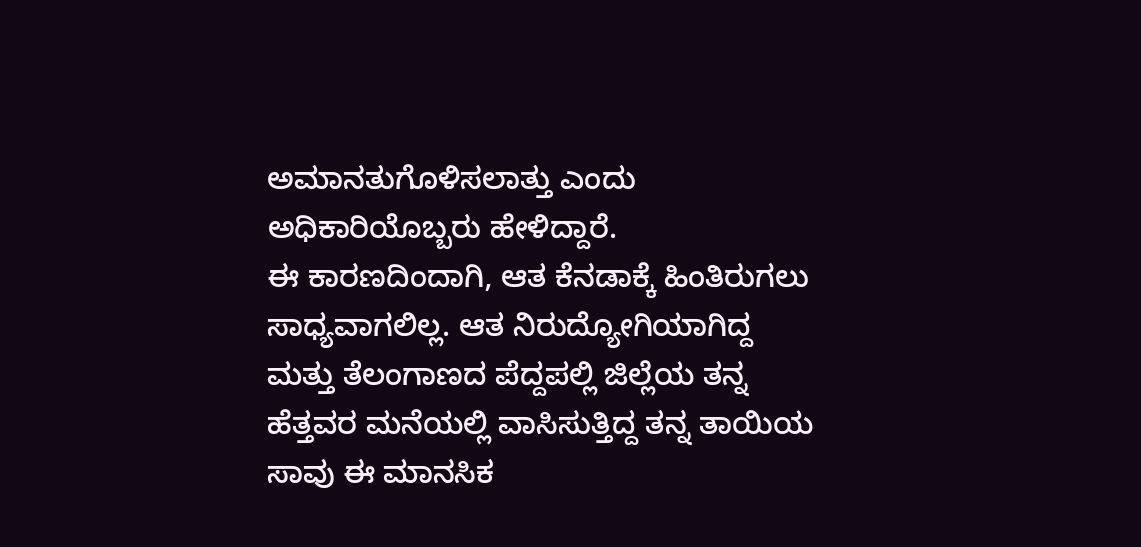ಅಮಾನತುಗೊಳಿಸಲಾತ್ತು ಎಂದು ಅಧಿಕಾರಿಯೊಬ್ಬರು ಹೇಳಿದ್ದಾರೆ.
ಈ ಕಾರಣದಿಂದಾಗಿ, ಆತ ಕೆನಡಾಕ್ಕೆ ಹಿಂತಿರುಗಲು ಸಾಧ್ಯವಾಗಲಿಲ್ಲ. ಆತ ನಿರುದ್ಯೋಗಿಯಾಗಿದ್ದ ಮತ್ತು ತೆಲಂಗಾಣದ ಪೆದ್ದಪಲ್ಲಿ ಜಿಲ್ಲೆಯ ತನ್ನ ಹೆತ್ತವರ ಮನೆಯಲ್ಲಿ ವಾಸಿಸುತ್ತಿದ್ದ ತನ್ನ ತಾಯಿಯ ಸಾವು ಈ ಮಾನಸಿಕ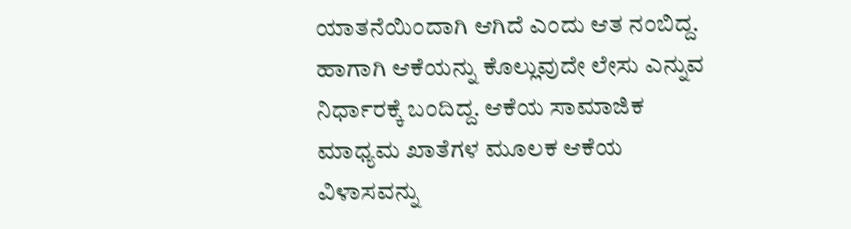ಯಾತನೆಯಿಂದಾಗಿ ಆಗಿದೆ ಎಂದು ಆತ ನಂಬಿದ್ದ. ಹಾಗಾಗಿ ಆಕೆಯನ್ನು ಕೊಲ್ಲುವುದೇ ಲೇಸು ಎನ್ನುವ ನಿರ್ಧಾರಕ್ಕೆ ಬಂದಿದ್ದ. ಆಕೆಯ ಸಾಮಾಜಿಕ ಮಾಧ್ಯಮ ಖಾತೆಗಳ ಮೂಲಕ ಆಕೆಯ ವಿಳಾಸವನ್ನು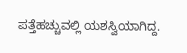ಪತ್ತೆಹಚ್ಚುವಲ್ಲಿ ಯಶಸ್ವಿಯಾಗಿದ್ದ.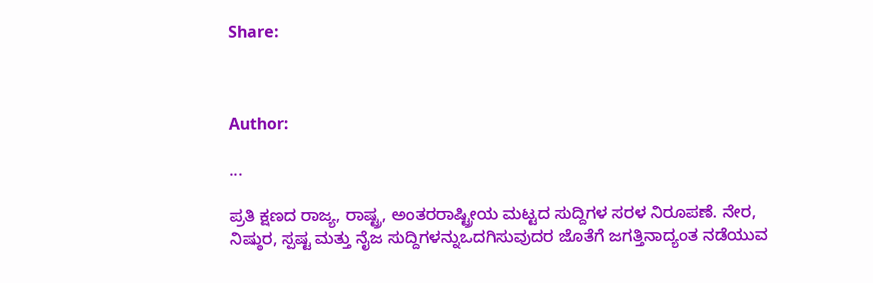Share:



Author:

...

ಪ್ರತಿ ಕ್ಷಣದ ರಾಜ್ಯ, ರಾಷ್ಟ್ರ, ಅಂತರರಾಷ್ಟ್ರೀಯ ಮಟ್ಟದ ಸುದ್ದಿಗಳ ಸರಳ ನಿರೂಪಣೆ. ನೇರ, ನಿಷ್ಠುರ, ಸ್ಪಷ್ಟ ಮತ್ತು ನೈಜ ಸುದ್ದಿಗಳನ್ನುಒದಗಿಸುವುದರ ಜೊತೆಗೆ ಜಗತ್ತಿನಾದ್ಯಂತ ನಡೆಯುವ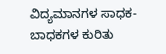ವಿದ್ಯಮಾನಗಳ ಸಾಧಕ-ಬಾಧಕಗಳ ಕುರಿತು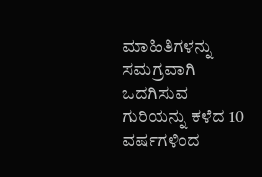ಮಾಹಿತಿಗಳನ್ನು ಸಮಗ್ರವಾಗಿ ಒದಗಿಸುವ ಗುರಿಯನ್ನು ಕಳೆದ 10 ವರ್ಷಗಳಿಂದ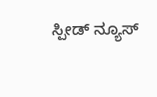ಸ್ಪೀಡ್‌ ನ್ಯೂಸ್‌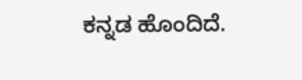ಕನ್ನಡ ಹೊಂದಿದೆ.